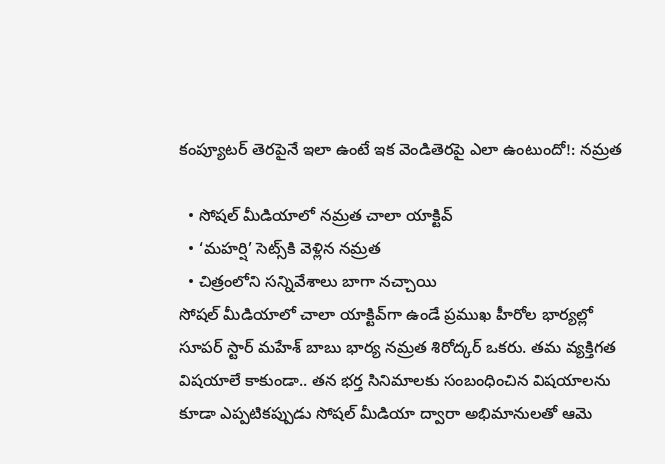కంప్యూటర్ తెరపైనే ఇలా ఉంటే ఇక వెండితెరపై ఎలా ఉంటుందో!: నమ్రత

  • సోషల్ మీడియాలో నమ్రత చాలా యాక్టివ్
  • ‘మహర్షి’ సెట్స్‌కి వెళ్లిన నమ్రత
  • చిత్రంలోని సన్నివేశాలు బాగా నచ్చాయి
సోషల్ మీడియాలో చాలా యాక్టివ్‌గా ఉండే ప్రముఖ హీరోల భార్యల్లో సూపర్ స్టార్ మహేశ్ బాబు భార్య నమ్రత శిరోద్కర్ ఒకరు. తమ వ్యక్తిగత విషయాలే కాకుండా.. తన భర్త సినిమాలకు సంబంధించిన విషయాలను కూడా ఎప్పటికప్పుడు సోషల్ మీడియా ద్వారా అభిమానులతో ఆమె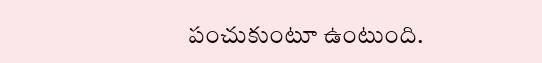పంచుకుంటూ ఉంటుంది.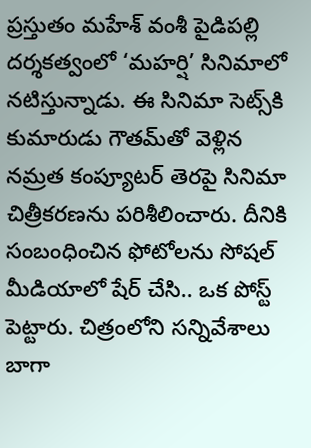ప్రస్తుతం మహేశ్ వంశీ పైడిపల్లి దర్శకత్వంలో ‘మహర్షి’ సినిమాలో నటిస్తున్నాడు. ఈ సినిమా సెట్స్‌కి కుమారుడు గౌతమ్‌తో వెళ్లిన నమ్రత కంప్యూటర్ తెరపై సినిమా చిత్రీకరణను పరిశీలించారు. దీనికి సంబంధించిన ఫోటోలను సోషల్ మీడియాలో షేర్ చేసి.. ఒక పోస్ట్ పెట్టారు. చిత్రంలోని సన్నివేశాలు బాగా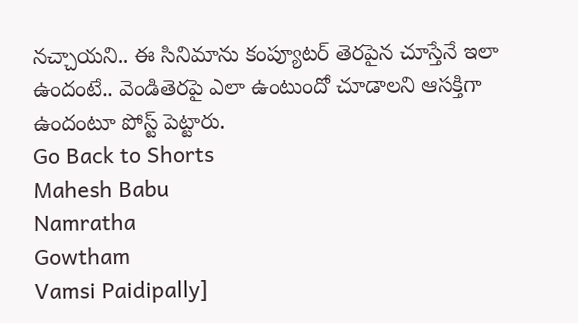నచ్చాయని.. ఈ సినిమాను కంప్యూటర్ తెరపైన చూస్తేనే ఇలా ఉందంటే.. వెండితెరపై ఎలా ఉంటుందో చూడాలని ఆసక్తిగా ఉందంటూ పోస్ట్ పెట్టారు.
Go Back to Shorts
Mahesh Babu
Namratha
Gowtham
Vamsi Paidipally]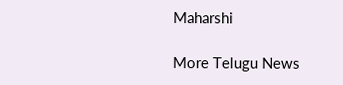Maharshi

More Telugu News